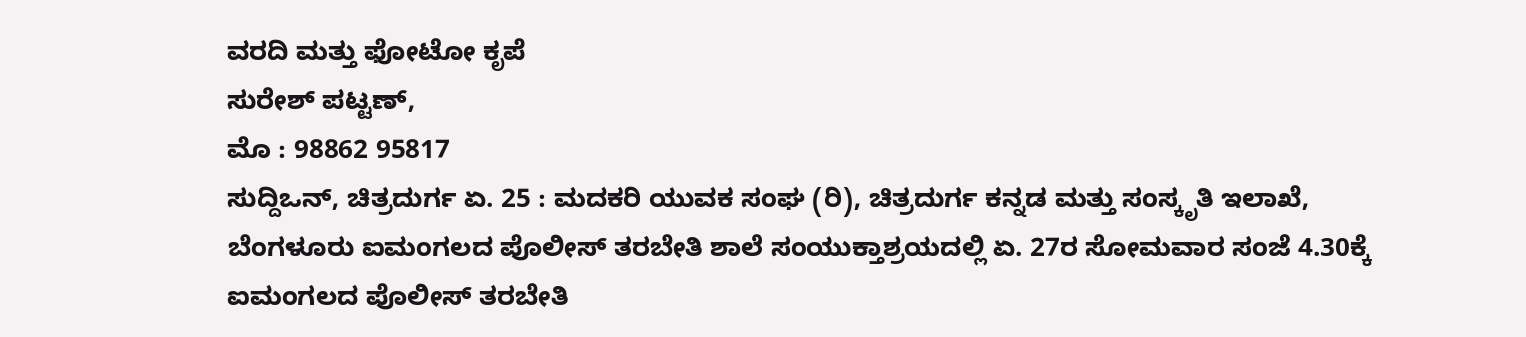ವರದಿ ಮತ್ತು ಫೋಟೋ ಕೃಪೆ
ಸುರೇಶ್ ಪಟ್ಟಣ್,
ಮೊ : 98862 95817
ಸುದ್ದಿಒನ್, ಚಿತ್ರದುರ್ಗ ಏ. 25 : ಮದಕರಿ ಯುವಕ ಸಂಘ (ರಿ), ಚಿತ್ರದುರ್ಗ ಕನ್ನಡ ಮತ್ತು ಸಂಸ್ಕೃತಿ ಇಲಾಖೆ, ಬೆಂಗಳೂರು ಐಮಂಗಲದ ಪೊಲೀಸ್ ತರಬೇತಿ ಶಾಲೆ ಸಂಯುಕ್ತಾಶ್ರಯದಲ್ಲಿ ಏ. 27ರ ಸೋಮವಾರ ಸಂಜೆ 4.30ಕ್ಕೆ ಐಮಂಗಲದ ಪೊಲೀಸ್ ತರಬೇತಿ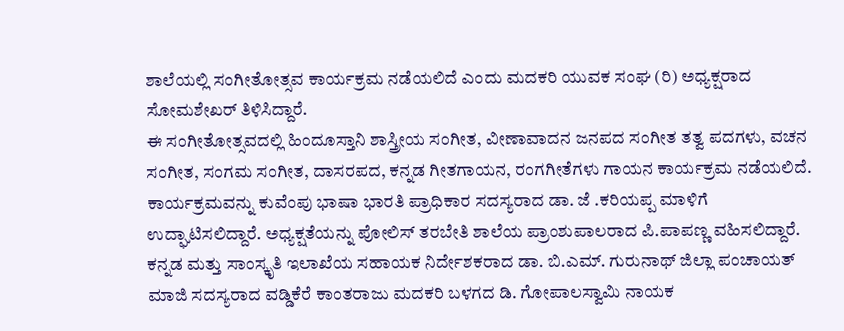ಶಾಲೆಯಲ್ಲಿ ಸಂಗೀತೋತ್ಸವ ಕಾರ್ಯಕ್ರಮ ನಡೆಯಲಿದೆ ಎಂದು ಮದಕರಿ ಯುವಕ ಸಂಘ (ರಿ) ಅಧ್ಯಕ್ಷರಾದ ಸೋಮಶೇಖರ್ ತಿಳಿಸಿದ್ದಾರೆ.
ಈ ಸಂಗೀತೋತ್ಸವದಲ್ಲಿ ಹಿಂದೂಸ್ತಾನಿ ಶಾಸ್ತ್ರೀಯ ಸಂಗೀತ, ವೀಣಾವಾದನ ಜನಪದ ಸಂಗೀತ ತತ್ವ ಪದಗಳು, ವಚನ ಸಂಗೀತ, ಸಂಗಮ ಸಂಗೀತ, ದಾಸರಪದ, ಕನ್ನಡ ಗೀತಗಾಯನ, ರಂಗಗೀತೆಗಳು ಗಾಯನ ಕಾರ್ಯಕ್ರಮ ನಡೆಯಲಿದೆ.
ಕಾರ್ಯಕ್ರಮವನ್ನು ಕುವೆಂಪು ಭಾಷಾ ಭಾರತಿ ಪ್ರಾಧಿಕಾರ ಸದಸ್ಯರಾದ ಡಾ. ಜೆ .ಕರಿಯಪ್ಪ ಮಾಳಿಗೆ ಉದ್ಘಾಟಿಸಲಿದ್ದಾರೆ. ಅಧ್ಯಕ್ಷತೆಯನ್ನು ಪೋಲಿಸ್ ತರಬೇತಿ ಶಾಲೆಯ ಪ್ರಾಂಶುಪಾಲರಾದ ಪಿ.ಪಾಪಣ್ಣ ವಹಿಸಲಿದ್ದಾರೆ. ಕನ್ನಡ ಮತ್ತು ಸಾಂಸ್ಕೃತಿ ಇಲಾಖೆಯ ಸಹಾಯಕ ನಿರ್ದೇಶಕರಾದ ಡಾ. ಬಿ.ಎಮ್. ಗುರುನಾಥ್ ಜಿಲ್ಲಾ ಪಂಚಾಯತ್ ಮಾಜಿ ಸದಸ್ಯರಾದ ವಡ್ಡಿಕೆರೆ ಕಾಂತರಾಜು ಮದಕರಿ ಬಳಗದ ಡಿ. ಗೋಪಾಲಸ್ವಾಮಿ ನಾಯಕ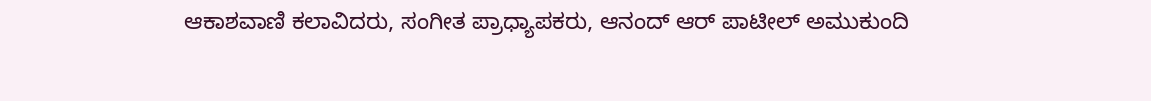ಆಕಾಶವಾಣಿ ಕಲಾವಿದರು, ಸಂಗೀತ ಪ್ರಾಧ್ಯಾಪಕರು, ಆನಂದ್ ಆರ್ ಪಾಟೀಲ್ ಅಮುಕುಂದಿ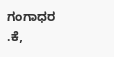ಗಂಗಾಧರ .ಕೆ,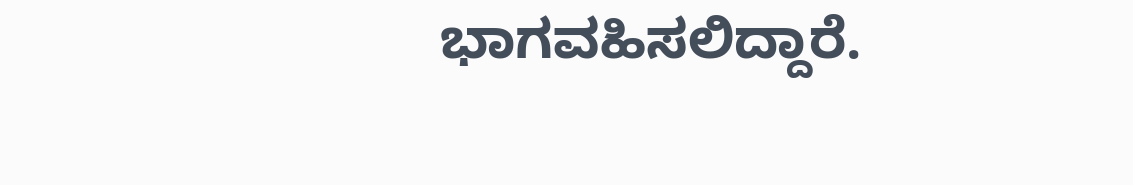ಭಾಗವಹಿಸಲಿದ್ದಾರೆ.